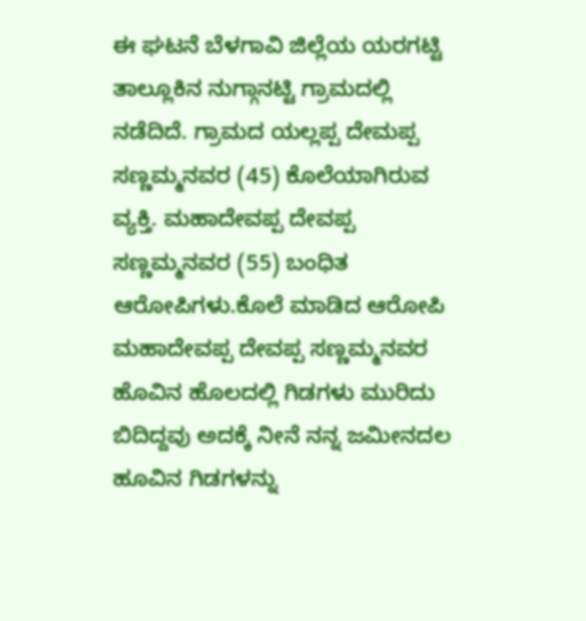ಈ ಘಟನೆ ಬೆಳಗಾವಿ ಜಿಲ್ಲೆಯ ಯರಗಟ್ಟಿ ತಾಲ್ಲೂಕಿನ ನುಗ್ಗಾನಟ್ಟಿ ಗ್ರಾಮದಲ್ಲಿ ನಡೆದಿದೆ. ಗ್ರಾಮದ ಯಲ್ಲಪ್ಪ ದೇಮಪ್ಪ ಸಣ್ಣಮ್ಮನವರ (45) ಕೊಲೆಯಾಗಿರುವ ವ್ಯಕ್ತಿ. ಮಹಾದೇವಪ್ಪ ದೇವಪ್ಪ ಸಣ್ಣಮ್ಮನವರ (55) ಬಂಧಿತ ಆರೋಪಿಗಳು.ಕೊಲೆ ಮಾಡಿದ ಆರೋಪಿ ಮಹಾದೇವಪ್ಪ ದೇವಪ್ಪ ಸಣ್ಣಮ್ಮನವರ ಹೊವಿನ ಹೊಲದಲ್ಲಿ ಗಿಡಗಳು ಮುರಿದು ಬಿದಿದ್ದವು ಅದಕ್ಕೆ ನೀನೆ ನನ್ನ ಜಮೀನದಲ ಹೂವಿನ ಗಿಡಗಳನ್ನು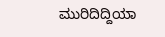ಮುರಿದಿದ್ದಿಯಾ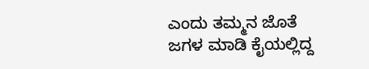ಎಂದು ತಮ್ಮನ ಜೊತೆ ಜಗಳ ಮಾಡಿ ಕೈಯಲ್ಲಿದ್ದ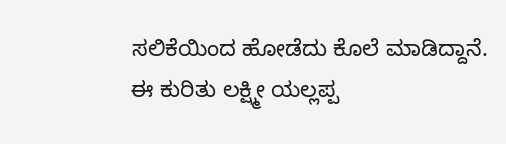ಸಲಿಕೆಯಿಂದ ಹೋಡೆದು ಕೊಲೆ ಮಾಡಿದ್ದಾನೆ.
ಈ ಕುರಿತು ಲಕ್ಷ್ಮೀ ಯಲ್ಲಪ್ಪ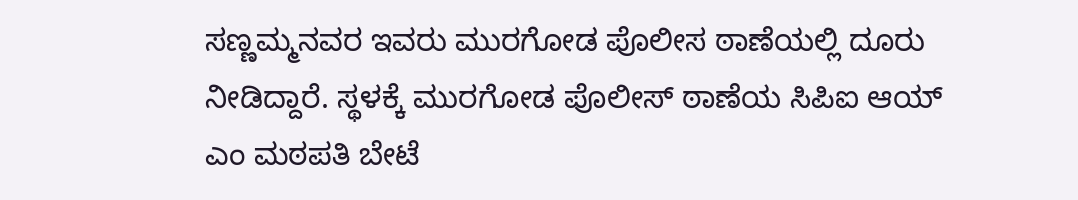ಸಣ್ಣಮ್ಮನವರ ಇವರು ಮುರಗೋಡ ಪೊಲೀಸ ಠಾಣೆಯಲ್ಲಿ ದೂರು ನೀಡಿದ್ದಾರೆ. ಸ್ಥಳಕ್ಕೆ ಮುರಗೋಡ ಪೊಲೀಸ್ ಠಾಣೆಯ ಸಿಪಿಐ ಆಯ್ ಎಂ ಮಠಪತಿ ಬೇಟೆ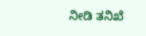ನೀಡಿ ತನಿಖೆ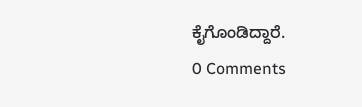ಕೈಗೊಂಡಿದ್ದಾರೆ.
0 Comments